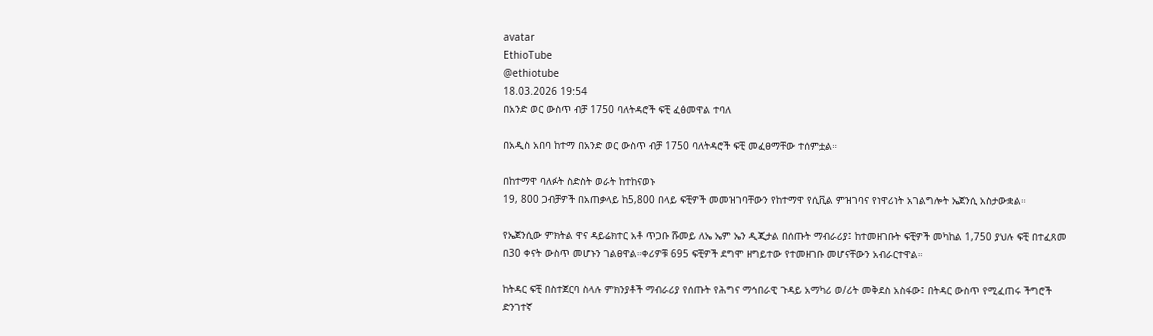avatar
EthioTube
@ethiotube
18.03.2026 19:54
በአንድ ወር ውስጥ ብቻ 1750 ባለትዳሮች ፍቺ ፈፅመዋል ተባለ

በአዲስ አበባ ከተማ በአንድ ወር ውስጥ ብቻ 1750 ባለትዳሮች ፍቺ መፈፀማቸው ተሰምቷል።

በከተማዋ ባለፉት ስድስት ወራት ከተከናወኑ
19, 800 ጋብቻዎች በአጠቃላይ ከ5,800 በላይ ፍቺዎች መመዝገባቸውን የከተማዋ የሲቪል ምዝገባና የነዋሪነት አገልግሎት ኤጀንሲ አስታውቋል።

የኤጀንሲው ምክትል ዋና ዳይሬክተር አቶ ጥጋቡ ሹመይ ለኤ ኤም ኤን ዲጂታል በሰጡት ማብራሪያ፤ ከተመዘገቡት ፍቺዎች መካከል 1,750 ያህሉ ፍቺ በተፈጸመ በ30 ቀናት ውስጥ መሆኑን ገልፀዋል።ቀሪዎቹ 695 ፍቺዎች ደግሞ ዘግይተው የተመዘገቡ መሆናቸውን አብራርተዋል።

ከትዳር ፍቺ በስተጀርባ ስላሉ ምክንያቶች ማብራሪያ የሰጡት የሕግና ማኅበራዊ ጉዳይ አማካሪ ወ/ሪት መቅደስ አስፋው፤ በትዳር ውስጥ የሚፈጠሩ ችግሮች ድንገተኛ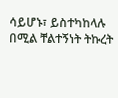ሳይሆኑ፣ ይስተካከላሉ በሚል ቸልተኝነት ትኩረት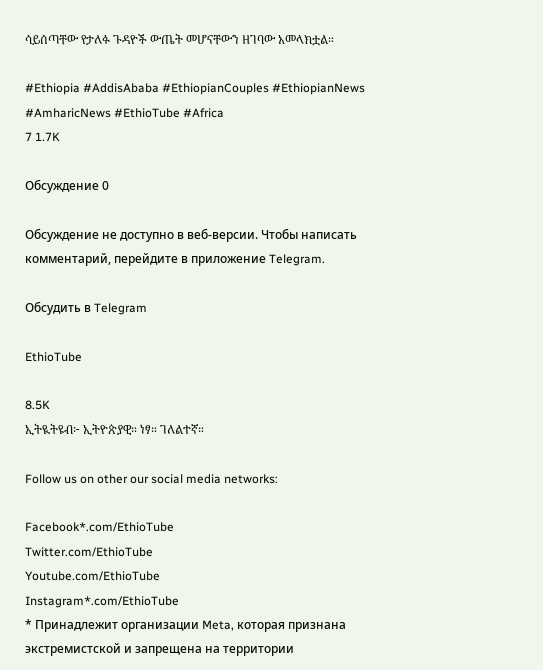ሳይሰጣቸው የታለፉ ጉዳዮች ውጤት መሆናቸውን ዘገባው አመላክቷል።

#Ethiopia #AddisAbaba #EthiopianCouples #EthiopianNews #AmharicNews #EthioTube #Africa
7 1.7K

Обсуждение 0

Обсуждение не доступно в веб-версии. Чтобы написать комментарий, перейдите в приложение Telegram.

Обсудить в Telegram

EthioTube

8.5K
ኢትዪትዩብ፦ ኢትዮጵያዊ። ነፃ። ገለልተኛ።

Follow us on other our social media networks:

Facebook*.com/EthioTube
Twitter.com/EthioTube
Youtube.com/EthioTube
Instagram*.com/EthioTube
* Принадлежит организации Meta, которая признана экстремистской и запрещена на территории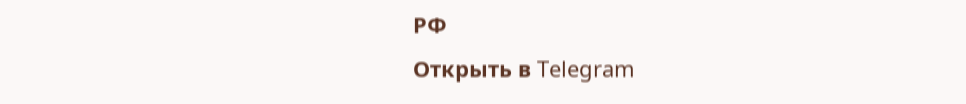РФ
Открыть в Telegram